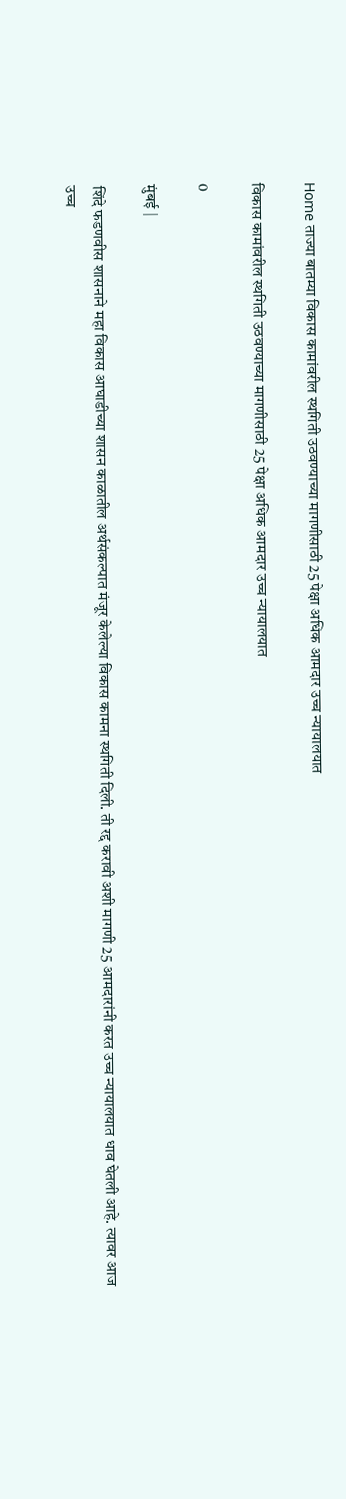Home ताज्या बातम्या विकास कामांवरील स्थगिती उठवण्याच्या मागणीसाठी 25 पेक्षा अधिक आमदार उच्च न्यायालयात

विकास कामांवरील स्थगिती उठवण्याच्या मागणीसाठी 25 पेक्षा अधिक आमदार उच्च न्यायालयात

0

मुंबई |

शिंदे फडणवीस शासनाने महा विकास आघाडीच्या शासन काळातील अर्थसंकल्पात मंजूर केलेल्या विकास कामना स्थगिती दिली. ती रद्द करावी अशी मागणी 25 आमदारांनी करत उच्च न्यायालयात धाव घेतली आहे. त्यावर आज उच्च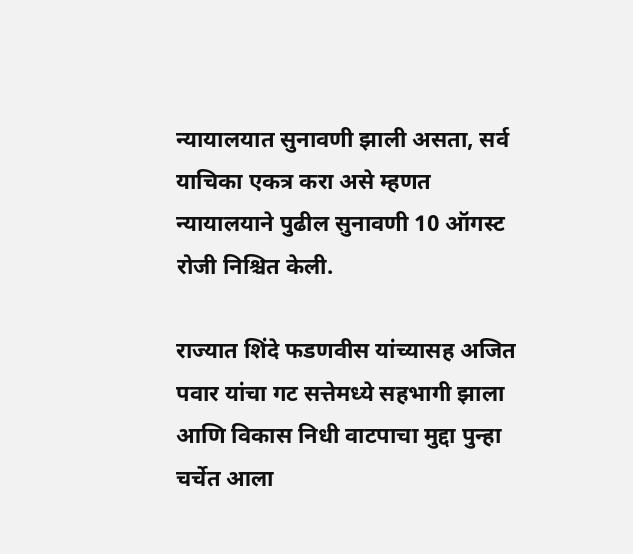न्यायालयात सुनावणी झाली असता, सर्व याचिका एकत्र करा असे म्हणत न्यायालयाने पुढील सुनावणी 10 ऑगस्ट रोजी निश्चित केली.

राज्यात शिंदे फडणवीस यांच्यासह अजित पवार यांचा गट सत्तेमध्ये सहभागी झाला आणि विकास निधी वाटपाचा मुद्दा पुन्हा चर्चेत आला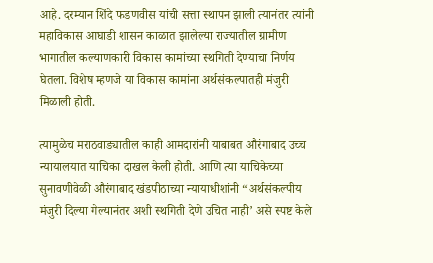आहे. दरम्यान शिंदे फडणवीस यांची सत्ता स्थापन झाली त्यानंतर त्यांनी महाविकास आघाडी शासन काळात झालेल्या राज्यातील ग्रामीण भागातील कल्याणकारी विकास कामांच्या स्थगिती देण्याचा निर्णय घेतला. विशेष म्हणजे या विकास कामांना अर्थसंकल्पातही मंजुरी मिळाली होती.

त्यामुळेच मराठवाड्यातील काही आमदारांनी याबाबत औरंगाबाद उच्च न्यायालयात याचिका दाखल केली होती. आणि त्या याचिकेच्या सुनावणीवेळी औरंगाबाद खंडपीठाच्या न्यायाधीशांनी “अर्थसंकल्पीय मंजुरी दिल्या गेल्यानंतर अशी स्थगिती देणे उचित नाही’ असे स्पष्ट केले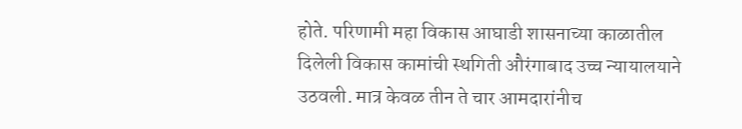होते. परिणामी महा विकास आघाडी शासनाच्या काळातील दिलेली विकास कामांची स्थगिती औरंगाबाद उच्च न्यायालयाने उठवली. मात्र केवळ तीन ते चार आमदारांनीच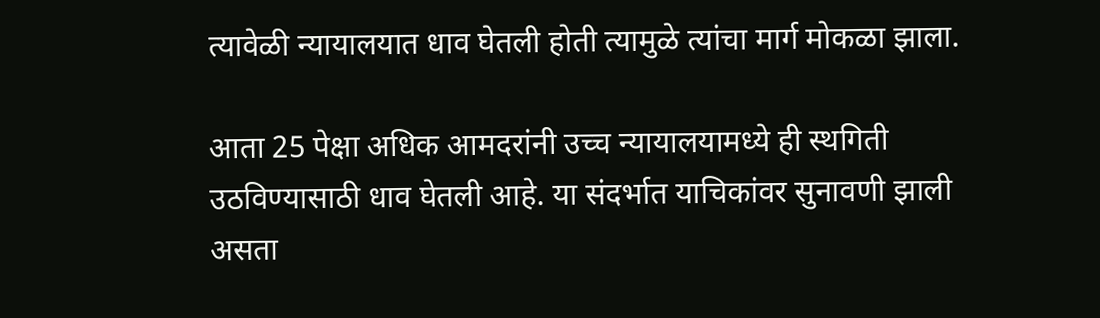त्यावेळी न्यायालयात धाव घेतली होती त्यामुळे त्यांचा मार्ग मोकळा झाला.

आता 25 पेक्षा अधिक आमदरांनी उच्च न्यायालयामध्ये ही स्थगिती उठविण्यासाठी धाव घेतली आहे. या संदर्भात याचिकांवर सुनावणी झाली असता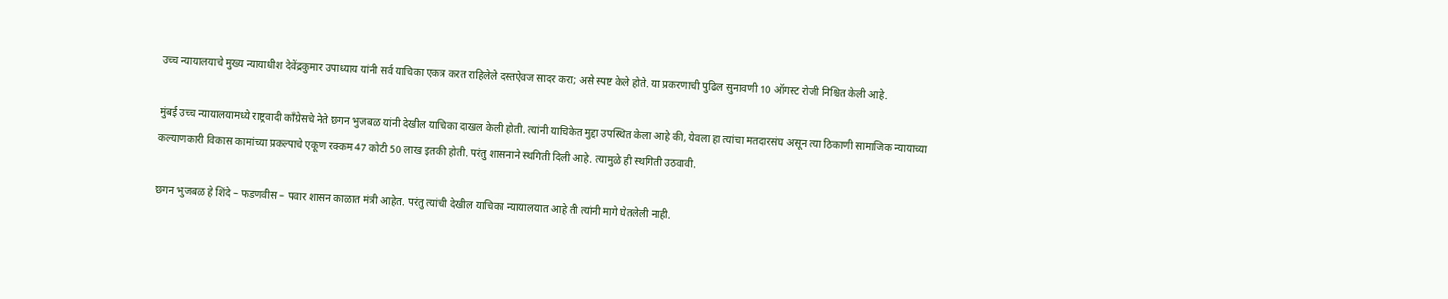उच्च न्यायालयाचे मुख्य न्यायाधीश देवेंद्रकुमार उपाध्याय यांनी सर्व याचिका एकत्र करत राहिलेले दस्तऐवज सादर करा; असे स्पष्ट केले होते. या प्रकरणाची पुढिल सुनावणी 10 ऑगस्ट रोजी निश्चित केली आहे.

मुंबई उच्च न्यायालयामध्ये राष्ट्रवादी काँग्रेसचे नेते छगन भुजबळ यांनी देखील याचिका दाखल केली होती. त्यांनी याचिकेत मुद्दा उपस्थित केला आहे की, येवला हा त्यांचा मतदारसंघ असून त्या ठिकाणी सामाजिक न्यायाच्या कल्याणकारी विकास कामांच्या प्रकल्पाचे एकूण रक्कम 47 कोटी 50 लाख इतकी होती. परंतु शासनाने स्थगिती दिली आहे. त्यामुळे ही स्थगिती उठवावी.

छगन भुजबळ हे शिंदे – फडणवीस – पवार शासन काळात मंत्री आहेत. परंतु त्यांची देखील याचिका न्यायालयात आहे ती त्यांनी मागे घेतलेली नाही.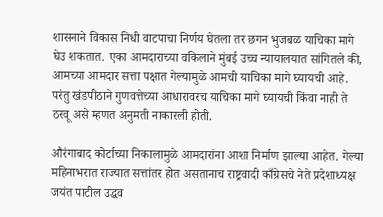शासनाने विकास निधी वाटपाचा निर्णय घेतला तर छगन भुजबळ याचिका मागे घेउ शकतात. एका आमदाराच्या वकिलाने मुंबई उच्च न्यायालयात सांगितले की, आमच्या आमदार सत्ता पक्षात गेल्यामुळे आमची याचिका मागे घ्यायची आहे. परंतु खंडपीठाने गुणवत्तेच्या आधारावरच याचिका मागे घ्यायची किंवा नाही ते ठरवू असे म्हणत अनुमती नाकारली होती.

औरंगाबाद कोर्टाच्या निकालामुळे आमदारांना आशा निर्माण झाल्या आहेत. गेल्या महिनाभरात राज्यात सत्तांतर होत असतानाच राष्ट्रवादी काँग्रेसचे नेते प्रदेशाध्यक्ष जयंत पाटील उद्धव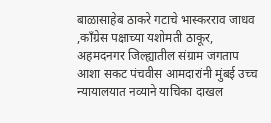बाळासाहेब ठाकरे गटाचे भास्करराव जाधव ,काँग्रेस पक्षाच्या यशोमती ठाकूर, अहमदनगर जिल्ह्यातील संग्राम जगताप आशा सकट पंचवीस आमदारांनी मुंबई उच्च न्यायालयात नव्याने याचिका दाखल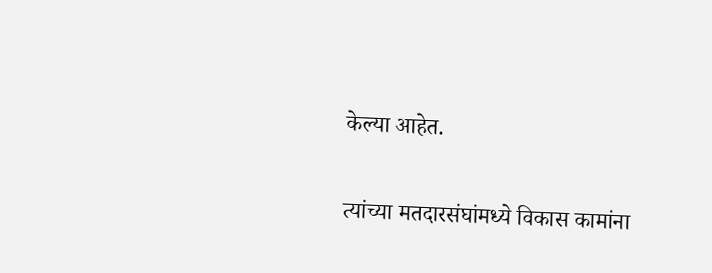केल्या आहेत.

त्यांच्या मतदारसंघांमध्ये विकास कामांना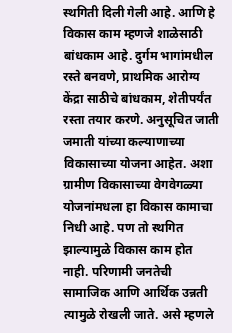स्थगिती दिली गेली आहे. आणि हे विकास काम म्हणजे शाळेसाठी बांधकाम आहे. दुर्गम भागांमधील रस्ते बनवणे, प्राथमिक आरोग्य केंद्रा साठीचे बांधकाम, शेतीपर्यंत रस्ता तयार करणे. अनुसूचित जाती जमाती यांच्या कल्याणाच्या विकासाच्या योजना आहेत. अशा ग्रामीण विकासाच्या वेगवेगळ्या योजनांमधला हा विकास कामाचा निधी आहे. पण तो स्थगित झाल्यामुळे विकास काम होत नाही. परिणामी जनतेची सामाजिक आणि आर्थिक उन्नती त्यामुळे रोखली जाते. असे म्हणले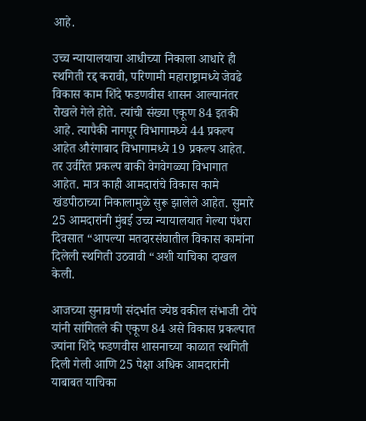आहे.

उच्च न्यायालयाचा आधीच्या निकाला आधारे ही स्थगिती रद्द करावी, परिणामी महाराष्ट्रामध्ये जेवढे विकास काम शिंदे फडणवीस शासन आल्यानंतर रोखले गेले होते. त्यांची संख्या एकूण 84 इतकी आहे. त्यापैकी नागपूर विभागामध्ये 44 प्रकल्प आहेत औरंगाबाद विभागामध्ये 19 प्रकल्प आहेत. तर उर्वरित प्रकल्प बाकी वेगवेगळ्या विभागात आहेत. मात्र काही आमदारांचे विकास कामे खंडपीठाच्या निकालामुळे सुरू झालेले आहेत. सुमारे 25 आमदारांनी मुंबई उच्च न्यायालयात गेल्या पंधरा दिवसात “आपल्या मतदारसंघातील विकास कामांना दिलेली स्थगिती उठवावी “अशी याचिका दाखल केली.

आजच्या सुनावणी संदर्भात ज्येष्ठ वकील संभाजी टोपे यांनी सांगितले की एकूण 84 असे विकास प्रकल्पात ज्यांना शिंदे फडणवीस शासनाच्या काळात स्थगिती दिली गेली आणि 25 पेक्षा अधिक आमदारांनी याबाबत याचिका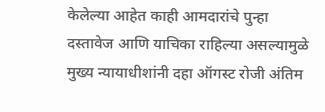केलेल्या आहेत काही आमदारांचे पुन्हा दस्तावेज आणि याचिका राहिल्या असल्यामुळे मुख्य न्यायाधीशांनी दहा ऑगस्ट रोजी अंतिम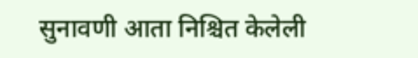सुनावणी आता निश्चित केलेली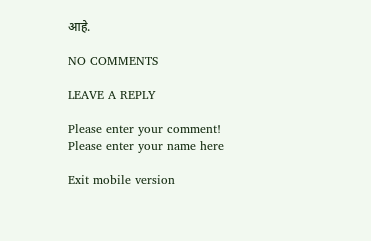आहे.

NO COMMENTS

LEAVE A REPLY

Please enter your comment!
Please enter your name here

Exit mobile version